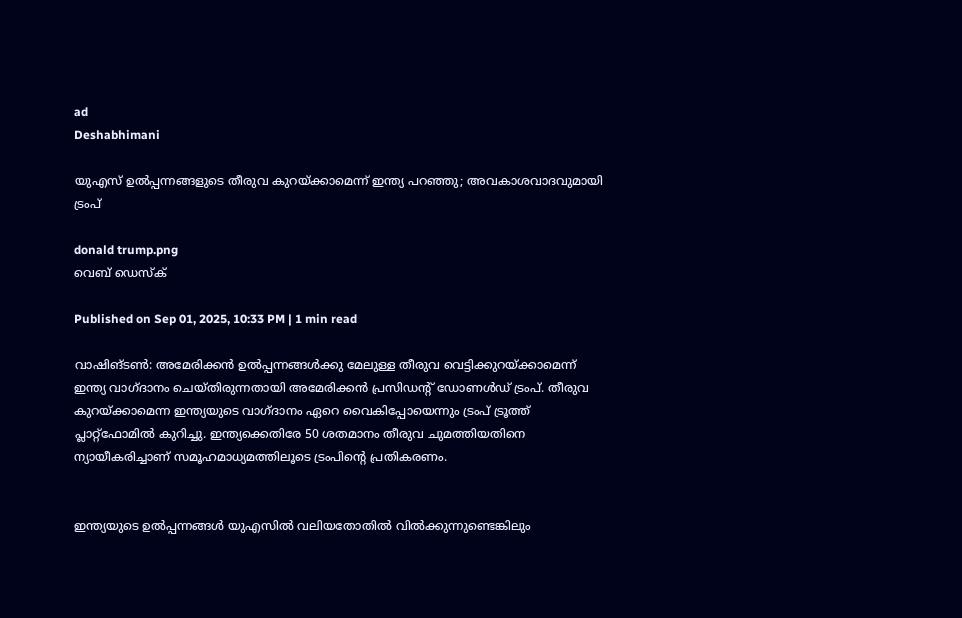ad
Deshabhimani

യുഎസ്‌ ഉൽപ്പന്നങ്ങളുടെ തീരുവ കുറയ്ക്കാമെന്ന്‌ ഇന്ത്യ പറഞ്ഞു; അവകാശവാദവുമായി ട്രംപ്‌

donald trump.png
വെബ് ഡെസ്ക്

Published on Sep 01, 2025, 10:33 PM | 1 min read

വാഷിങ്‌ടൺ: അമേരിക്കന്‍ ഉൽപ്പന്നങ്ങള്‍ക്കു മേലുള്ള തീരുവ വെട്ടിക്കുറയ്ക്കാമെന്ന് ഇന്ത്യ വാഗ്ദാനം ചെയ്തിരുന്നതായി അമേരിക്കൻ പ്രസിഡന്റ് ഡോണള്‍ഡ് ട്രംപ്. തീരുവ കുറയ്ക്കാമെന്ന ഇന്ത്യയുടെ വാഗ്ദാനം ഏറെ വൈകിപ്പോയെന്നും ട്രംപ് ട്രൂത്ത് പ്ലാറ്റ്ഫോമിൽ കുറിച്ചു. ഇന്ത്യക്കെതിരേ 50 ശതമാനം തീരുവ ചുമത്തിയതിനെ ന്യായീകരിച്ചാണ് സമൂഹമാധ്യമത്തിലൂടെ ട്രംപിന്റെ പ്രതികരണം.


ഇന്ത്യയുടെ ഉൽപ്പന്നങ്ങൾ യുഎസിൽ വലിയതോതിൽ വിൽക്കുന്നുണ്ടെങ്കിലും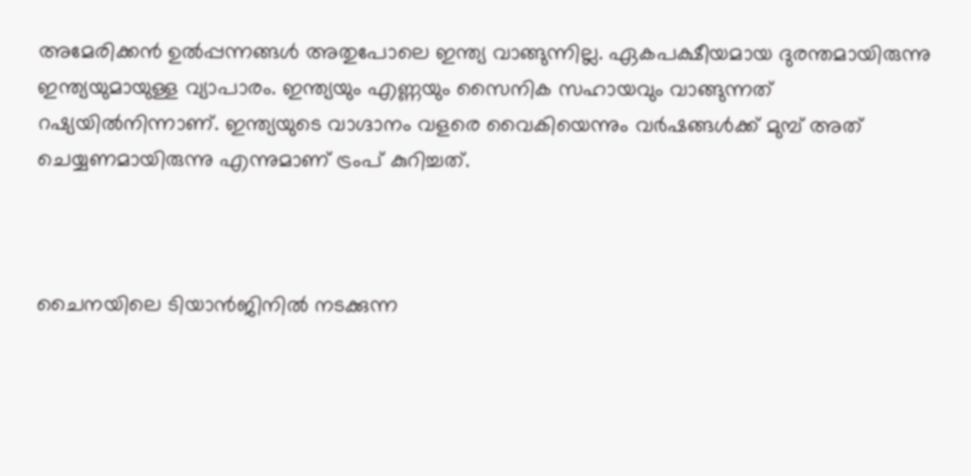അമേരിക്കൻ ഉൽപ്പന്നങ്ങൾ അതുപോലെ ഇന്ത്യ വാങ്ങുന്നില്ല. ഏകപക്ഷീയമായ ദുരന്തമായിരുന്നു ഇന്ത്യയുമായുള്ള വ്യാപാരം. ഇന്ത്യയും എണ്ണയും സൈനിക സഹായവും വാങ്ങുന്നത്‌ റഷ്യയിൽനിന്നാണ്‌. ഇന്ത്യയുടെ വാഗ്ദാനം വളരെ വൈകിയെന്നും വർഷങ്ങൾക്ക് മുമ്പ് അത് ചെയ്യണമായിരുന്നു എന്നുമാണ് ട്രംപ് കുറിച്ചത്.



ചൈനയിലെ ടിയാൻജിനിൽ നടക്കുന്ന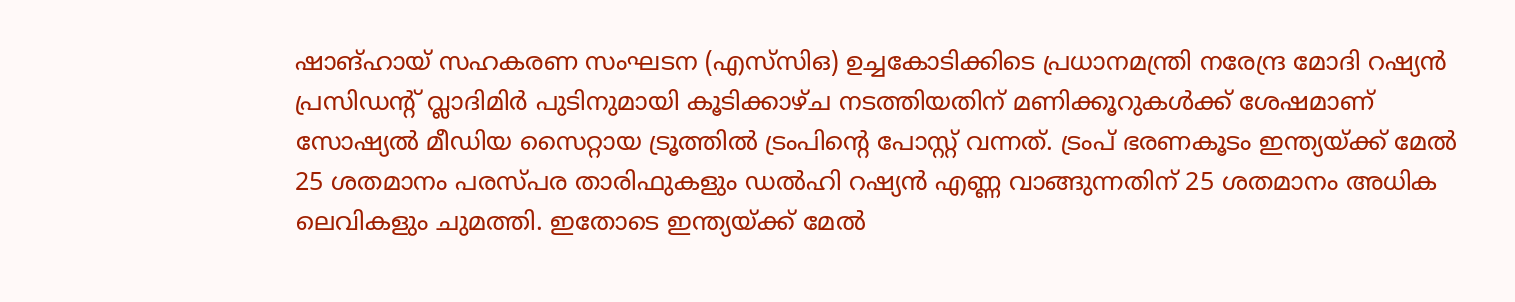ഷാങ്ഹായ് സഹകരണ സംഘടന (എസ്‌സി‌ഒ) ഉച്ചകോടിക്കിടെ പ്രധാനമന്ത്രി നരേന്ദ്ര മോദി റഷ്യൻ പ്രസിഡന്റ് വ്ലാദിമിർ പുടിനുമായി കൂടിക്കാഴ്ച നടത്തിയതിന് മണിക്കൂറുകൾക്ക് ശേഷമാണ് സോഷ്യൽ മീഡിയ സൈറ്റായ ട്രൂത്തിൽ ട്രംപിന്റെ പോസ്റ്റ് വന്നത്. ട്രംപ് ഭരണകൂടം ഇന്ത്യയ്ക്ക് മേൽ 25 ശതമാനം പരസ്പര താരിഫുകളും ഡൽഹി റഷ്യൻ എണ്ണ വാങ്ങുന്നതിന് 25 ശതമാനം അധിക ലെവികളും ചുമത്തി. ഇതോടെ ഇന്ത്യയ്ക്ക് മേൽ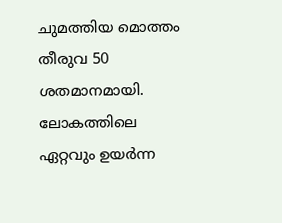ചുമത്തിയ മൊത്തം തീരുവ 50 ശതമാനമായി. ലോകത്തിലെ ഏറ്റവും ഉയർന്ന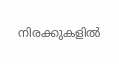നിരക്കുകളിൽ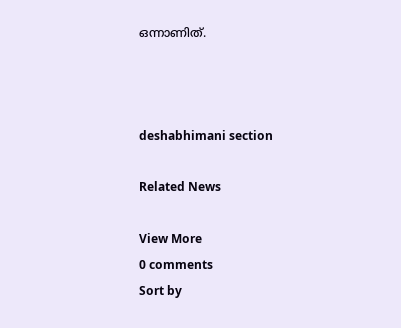ഒന്നാണിത്.



deshabhimani section

Related News

View More
0 comments
Sort by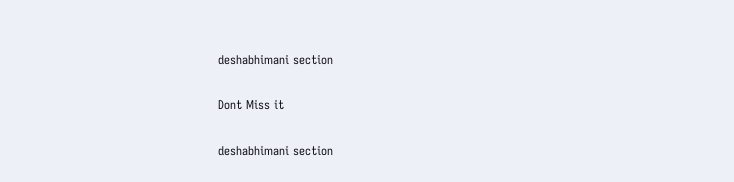deshabhimani section

Dont Miss it

deshabhimani section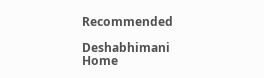Recommended

Deshabhimani
Home